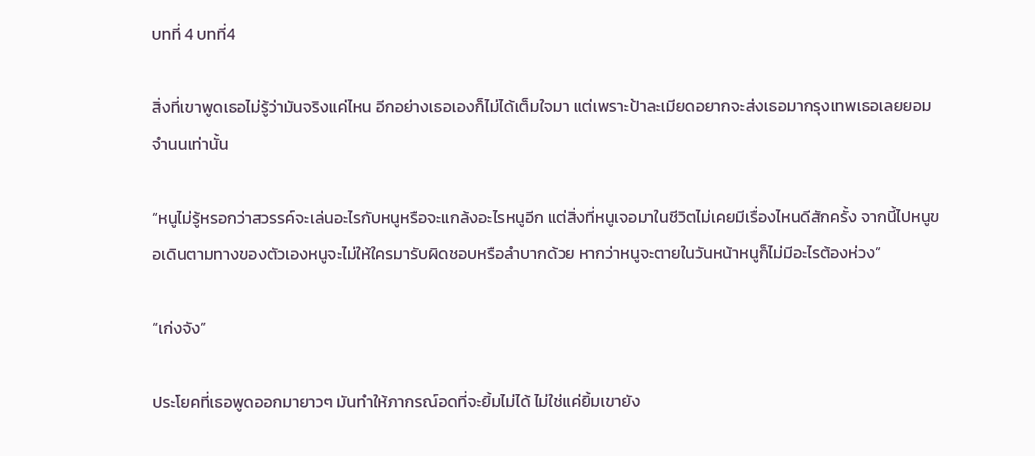บทที่ 4 บทที่4

สิ่งที่เขาพูดเธอไม่รู้ว่ามันจริงแค่ไหน อีกอย่างเธอเองก็ไม่ได้เต็มใจมา แต่เพราะป้าละเมียดอยากจะส่งเธอมากรุงเทพเธอเลยยอมจำนนเท่านั้น

“หนูไม่รู้หรอกว่าสวรรค์จะเล่นอะไรกับหนูหรือจะแกล้งอะไรหนูอีก แต่สิ่งที่หนูเจอมาในชีวิตไม่เคยมีเรื่องไหนดีสักครั้ง จากนี้ไปหนูขอเดินตามทางของตัวเองหนูจะไม่ให้ใครมารับผิดชอบหรือลำบากด้วย หากว่าหนูจะตายในวันหน้าหนูก็ไม่มีอะไรต้องห่วง”

“เก่งจัง”

ประโยคที่เธอพูดออกมายาวๆ มันทำให้ภากรณ์อดที่จะยิ้มไม่ได้ ไม่ใช่แค่ยิ้มเขายัง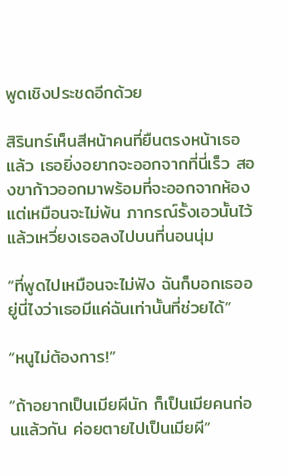พูดเชิงประชดอีกด้วย

สิรินทร์เห็นสีหน้าคนที่ยืนตรงหน้าเธอแล้ว เธอยิ่งอยากจะออกจากที่นี่เร็ว สองขาก้าวออกมาพร้อมที่จะออกจากห้อง แต่เหมือนจะไม่พ้น ภากรณ์รั้งเอวนั้นไว้แล้วเหวี่ยงเธอลงไปบนที่นอนนุ่ม

“ที่พูดไปเหมือนจะไม่ฟัง ฉันก็บอกเธออยู่นี่ไงว่าเธอมีแค่ฉันเท่านั้นที่ช่วยได้”

“หนูไม่ต้องการ!”

“ถ้าอยากเป็นเมียผีนัก ก็เป็นเมียคนก่อนแล้วกัน ค่อยตายไปเป็นเมียผี”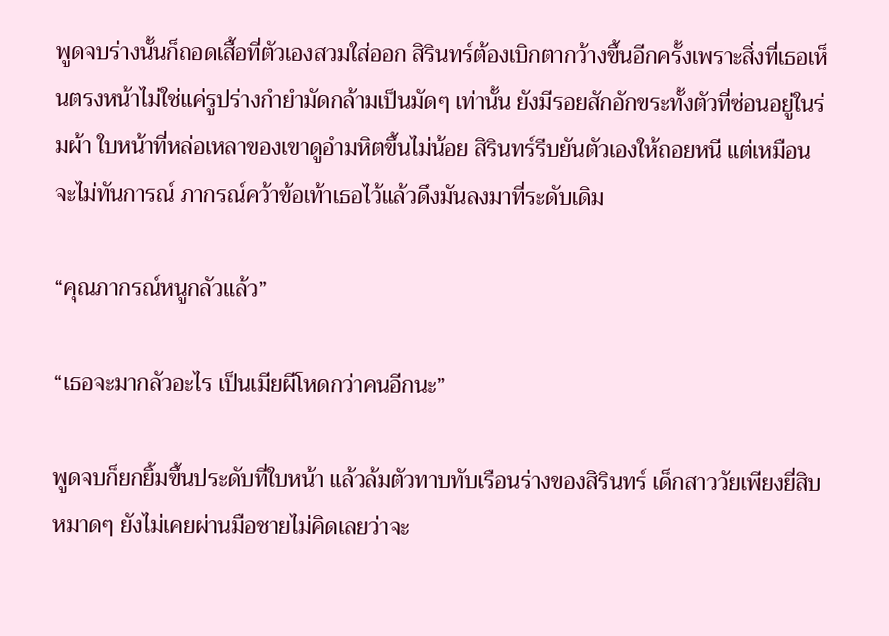พูดจบร่างนั้นก็ถอดเสื้อที่ตัวเองสวมใส่ออก สิรินทร์ต้องเบิกตากว้างขึ้นอีกครั้งเพราะสิ่งที่เธอเห็นตรงหน้าไม่ใช่แค่รูปร่างกำยำมัดกล้ามเป็นมัดๆ เท่านั้น ยังมีรอยสักอักขระทั้งตัวที่ซ่อนอยู่ในร่มผ้า ใบหน้าที่หล่อเหลาของเขาดูอำมหิตขึ้นไม่น้อย สิรินทร์รีบยันตัวเองให้ถอยหนี แต่เหมือนจะไม่ทันการณ์ ภากรณ์คว้าข้อเท้าเธอไว้แล้วดึงมันลงมาที่ระดับเดิม

“คุณภากรณ์หนูกลัวแล้ว”

“เธอจะมากลัวอะไร เป็นเมียผีโหดกว่าคนอีกนะ”

พูดจบก็ยกยิ้มขึ้นประดับที่ใบหน้า แล้วล้มตัวทาบทับเรือนร่างของสิรินทร์ เด็กสาววัยเพียงยี่สิบหมาดๆ ยังไม่เคยผ่านมือชายไม่คิดเลยว่าจะ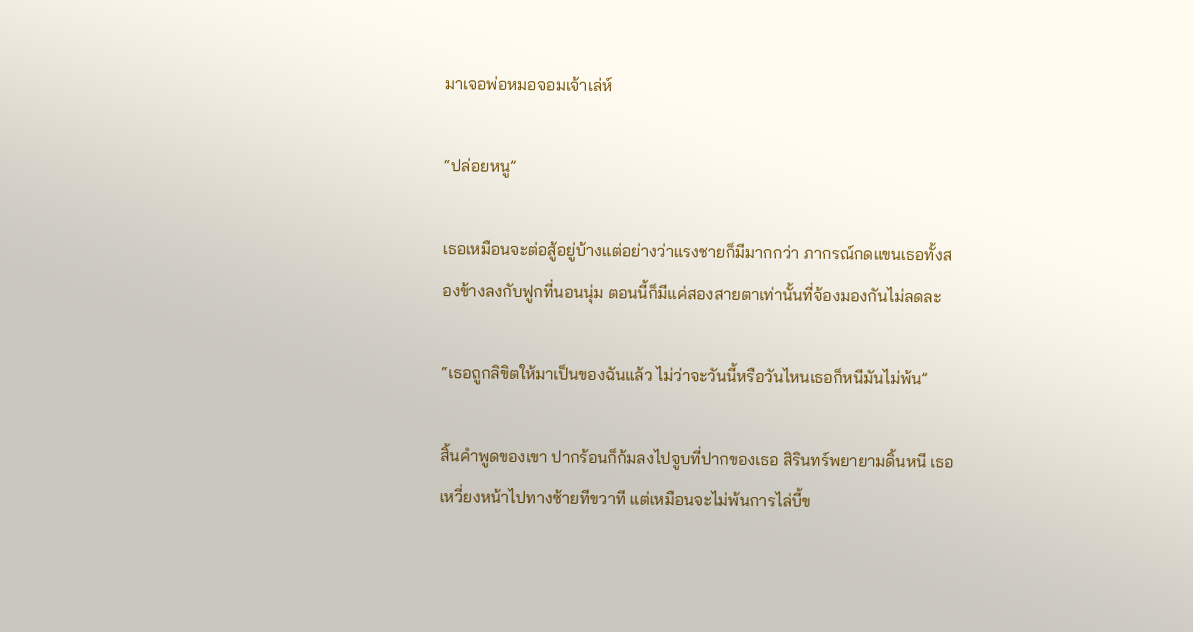มาเจอพ่อหมอจอมเจ้าเล่ห์

“ปล่อยหนู”

เธอเหมือนจะต่อสู้อยู่บ้างแต่อย่างว่าแรงชายก็มีมากกว่า ภากรณ์กดแขนเธอทั้งสองข้างลงกับฟูกที่นอนนุ่ม ตอนนี้ก็มีแค่สองสายตาเท่านั้นที่จ้องมองกันไม่ลดละ

“เธอถูกลิขิตให้มาเป็นของฉันแล้ว ไม่ว่าจะวันนี้หรือวันไหนเธอก็หนีมันไม่พ้น”

สิ้นคำพูดของเขา ปากร้อนก็ก้มลงไปจูบที่ปากของเธอ สิรินทร์พยายามดิ้นหนี เธอเหวี่ยงหน้าไปทางซ้ายทีขวาที แต่เหมือนจะไม่พ้นการไล่บี้ข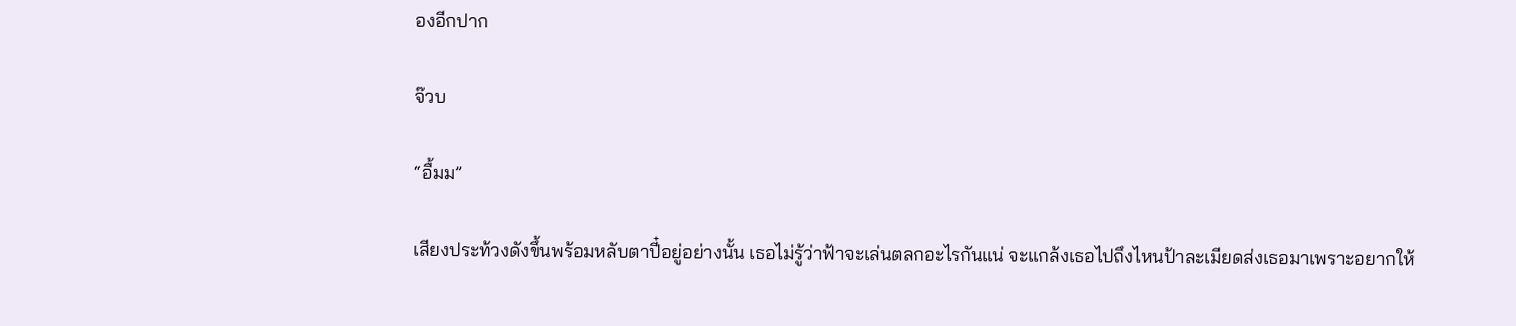องอีกปาก

จ๊วบ

“อื้มม”

เสียงประท้วงดังขึ้นพร้อมหลับตาปี๋อยู่อย่างนั้น เธอไม่รู้ว่าฟ้าจะเล่นตลกอะไรกันแน่ จะแกล้งเธอไปถึงไหนป้าละเมียดส่งเธอมาเพราะอยากให้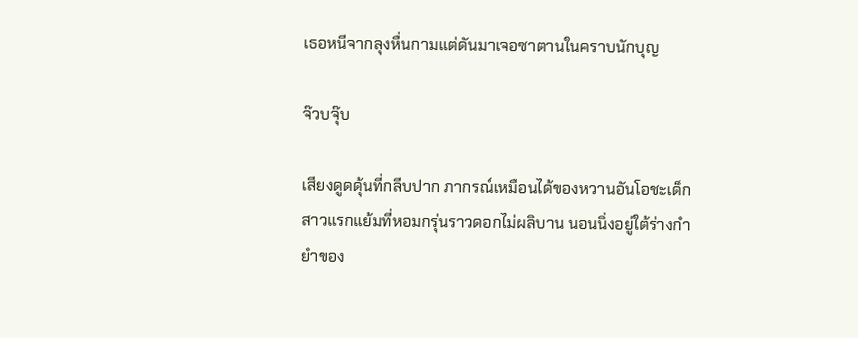เธอหนีจากลุงหื่นกามแต่ดันมาเจอซาตานในคราบนักบุญ

จ๊วบจุ๊บ

เสียงดูดดุ้นที่กลีบปาก ภากรณ์เหมือนได้ของหวานอันโอชะเด็กสาวแรกแย้มที่หอมกรุ่นราวดอกไม่ผลิบาน นอนนิ่งอยู่ใต้ร่างกำยำของ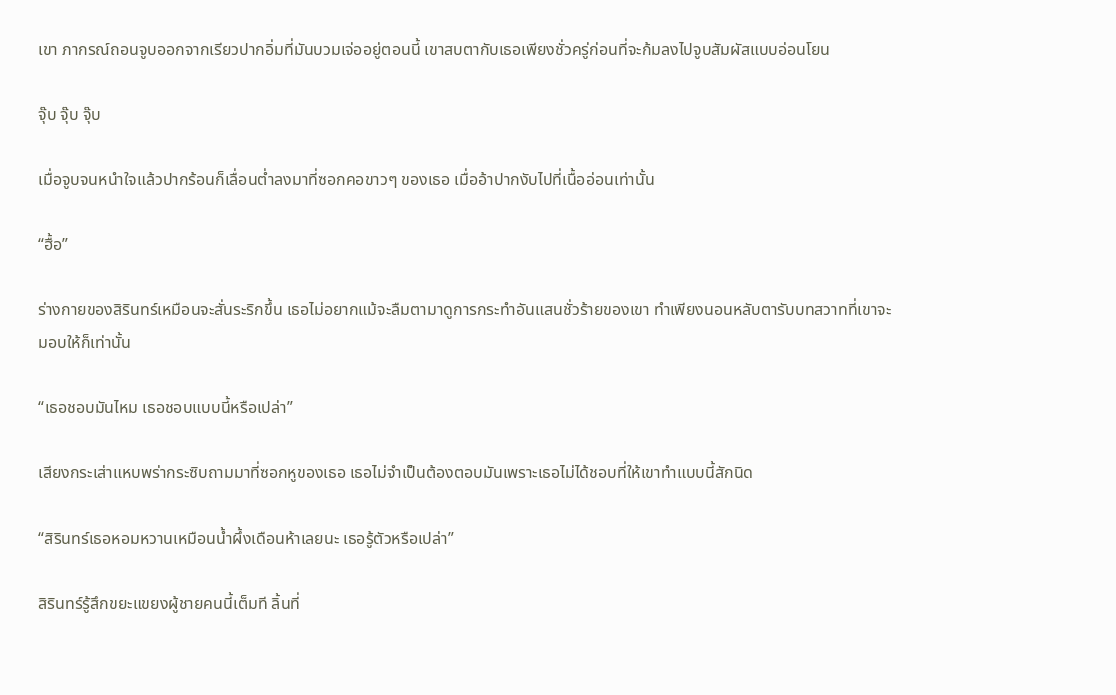เขา ภากรณ์ถอนจูบออกจากเรียวปากอิ่มที่มันบวมเจ่ออยู่ตอนนี้ เขาสบตากับเธอเพียงชั่วครู่ก่อนที่จะก้มลงไปจูบสัมผัสแบบอ่อนโยน

จุ๊บ จุ๊บ จุ๊บ

เมื่อจูบจนหนำใจแล้วปากร้อนก็เลื่อนต่ำลงมาที่ซอกคอขาวๆ ของเธอ เมื่ออ้าปากงับไปที่เนื้ออ่อนเท่านั้น

“ฮื้อ”

ร่างกายของสิรินทร์เหมือนจะสั่นระริกขึ้น เธอไม่อยากแม้จะลืมตามาดูการกระทำอันแสนชั่วร้ายของเขา ทำเพียงนอนหลับตารับบทสวาทที่เขาจะมอบให้ก็เท่านั้น

“เธอชอบมันไหม เธอชอบแบบนี้หรือเปล่า”

เสียงกระเส่าแหบพร่ากระซิบถามมาที่ซอกหูของเธอ เธอไม่จำเป็นต้องตอบมันเพราะเธอไม่ได้ชอบที่ให้เขาทำแบบนี้สักนิด

“สิรินทร์เธอหอมหวานเหมือนน้ำผึ้งเดือนห้าเลยนะ เธอรู้ตัวหรือเปล่า”

สิรินทร์รู้สึกขยะแขยงผู้ชายคนนี้เต็มที ลิ้นที่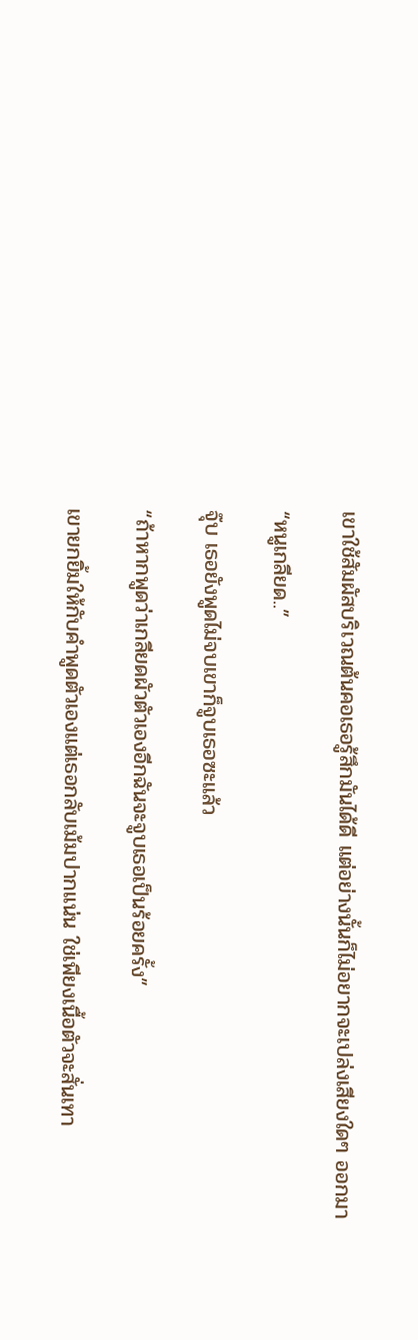เขาใช้สัมผัสบริเวณต้นคอเธอรู้สึกมันได้ดี แต่อย่างนั้นก็ไม่อยากจะเปล่งเสียงใดๆ ออกมา

“หนูเกลียด..”

จุ๊บ เธอยังพูดไม่จบเขาก็จูบเธอซะแล้ว

“ถ้าหากพูดว่าเกลียดผัวตัวเองอีกฉันจะจูบเธอเป็นร้อยครั้ง”

เขายกยิ้มให้กับคำพูดตัวเองแต่เธอกลับเม้มปากแน่น ใช่เพียงเนื้อตัวจะสั่นเทา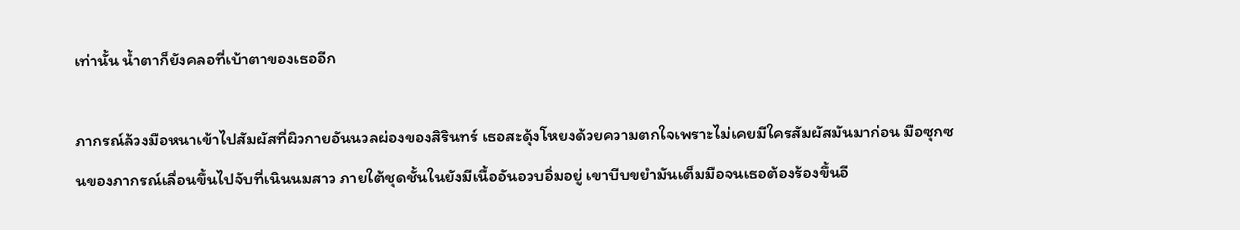เท่านั้น น้ำตาก็ยังคลอที่เบ้าตาของเธออีก

ภากรณ์ล้วงมือหนาเข้าไปสัมผัสที่ผิวกายอันนวลผ่องของสิรินทร์ เธอสะดุ้งโหยงด้วยความตกใจเพราะไม่เคยมีใครสัมผัสมันมาก่อน มือซุกซนของภากรณ์เลื่อนขึ้นไปจับที่เนินนมสาว ภายใต้ชุดชั้นในยังมีเนื้ออันอวบอิ่มอยู่ เขาบีบขยำมันเต็มมือจนเธอต้องร้องขึ้นอี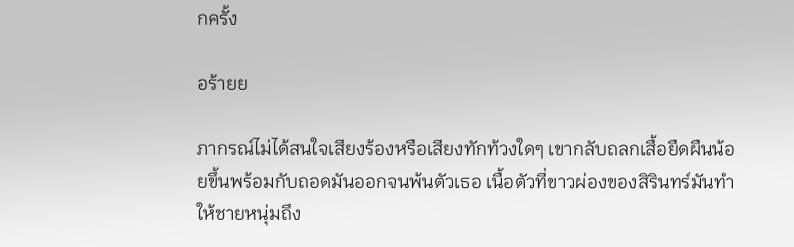กครั้ง

อร้ายย

ภากรณ์ไม่ได้สนใจเสียงร้องหรือเสียงทักท้วงใดๆ เขากลับถลกเสื้อยืดผืนน้อยขึ้นพร้อมกับถอดมันออกจนพ้นตัวเธอ เนื้อตัวที่ขาวผ่องของสิรินทร์มันทำให้ชายหนุ่มถึง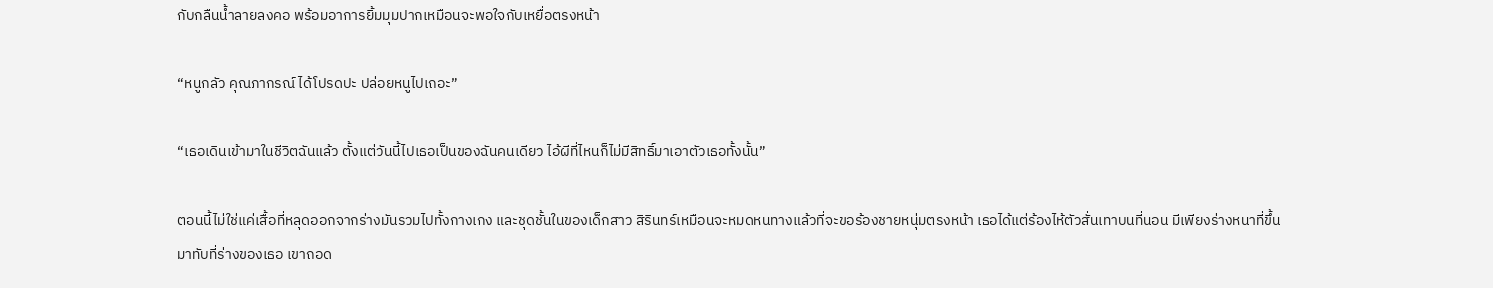กับกลืนน้ำลายลงคอ พร้อมอาการยิ้มมุมปากเหมือนจะพอใจกับเหยื่อตรงหน้า

“หนูกลัว คุณภากรณ์ ได้โปรดปะ ปล่อยหนูไปเถอะ”

“เธอเดินเข้ามาในชีวิตฉันแล้ว ตั้งแต่วันนี้ไปเธอเป็นของฉันคนเดียว ไอ้ผีที่ไหนก็ไม่มีสิทธิ์มาเอาตัวเธอทั้งนั้น”

ตอนนี้ไม่ใช่แค่เสื้อที่หลุดออกจากร่างมันรวมไปทั้งกางเกง และชุดชั้นในของเด็กสาว สิรินทร์เหมือนจะหมดหนทางแล้วที่จะขอร้องชายหนุ่มตรงหน้า เธอได้แต่ร้องไห้ตัวสั่นเทาบนที่นอน มีเพียงร่างหนาที่ขึ้นมาทับที่ร่างของเธอ เขาถอด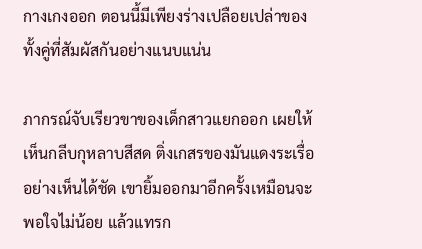กางเกงออก ตอนนี้มีเพียงร่างเปลือยเปล่าของทั้งคู่ที่สัมผัสกันอย่างแนบแน่น

ภากรณ์จับเรียวขาของเด็กสาวแยกออก เผยให้เห็นกลีบกุหลาบสีสด ติ่งเกสรของมันแดงระเรื่ออย่างเห็นได้ชัด เขายิ้มออกมาอีกครั้งเหมือนจะพอใจไม่น้อย แล้วแทรก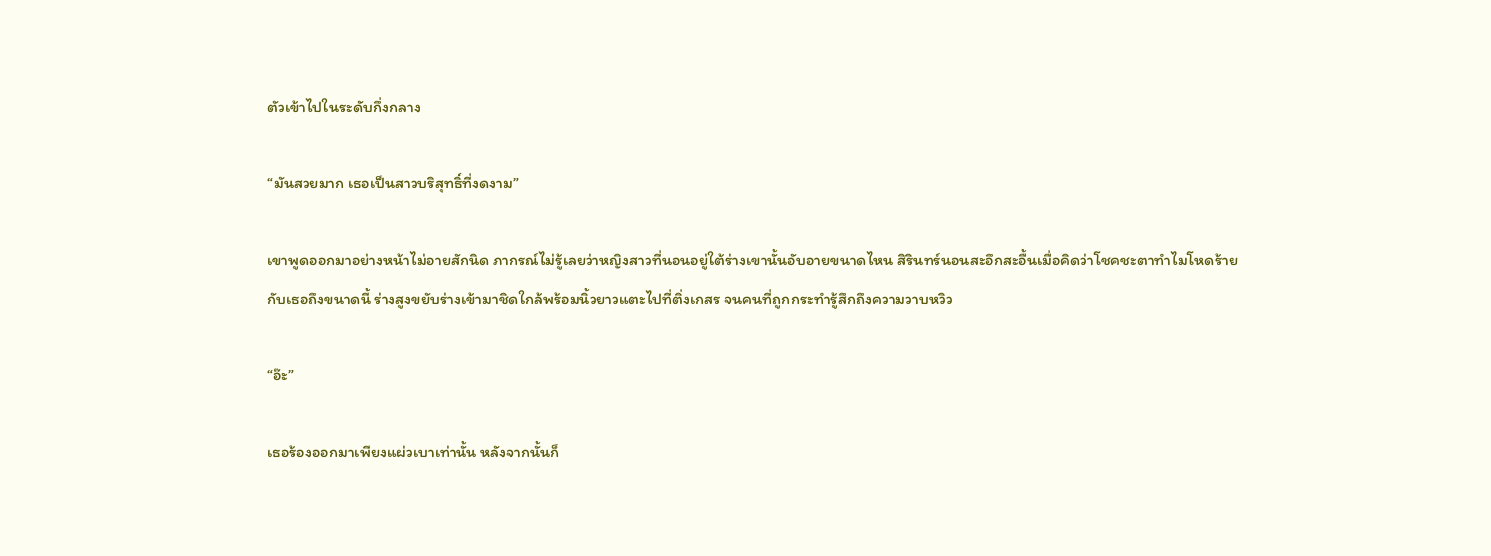ตัวเข้าไปในระดับกึ่งกลาง

“มันสวยมาก เธอเป็นสาวบริสุทธิ์ที่งดงาม”

เขาพูดออกมาอย่างหน้าไม่อายสักนิด ภากรณ์ไม่รู้เลยว่าหญิงสาวที่นอนอยู่ใต้ร่างเขานั้นอับอายขนาดไหน สิรินทร์นอนสะอึกสะอื้นเมื่อคิดว่าโชคชะตาทำไมโหดร้ายกับเธอถึงขนาดนี้ ร่างสูงขยับร่างเข้ามาชิดใกล้พร้อมนิ้วยาวแตะไปที่ติ่งเกสร จนคนที่ถูกกระทำรู้สึกถึงความวาบหวิว

“อ๊ะ”

เธอร้องออกมาเพียงแผ่วเบาเท่านั้น หลังจากนั้นก็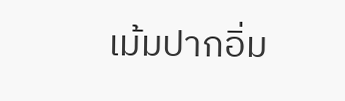เม้มปากอิ่ม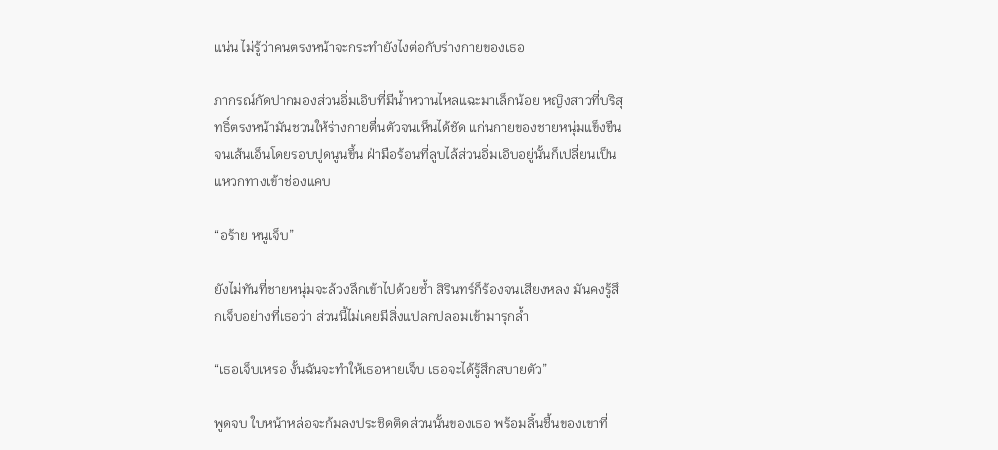แน่น ไม่รู้ว่าคนตรงหน้าจะกระทำยังไงต่อกับร่างกายของเธอ

ภากรณ์กัดปากมองส่วนอิ่มเอิบที่มีน้ำหวานไหลแฉะมาเล็กน้อย หญิงสาวที่บริสุทธิ์ตรงหน้ามันชวนให้ร่างกายตื่นตัวจนเห็นได้ชัด แก่นกายของชายหนุ่มแข็งขืนจนเส้นเอ็นโดยรอบปูดนูนขึ้น ฝ่ามือร้อนที่ลูบไล้ส่วนอิ่มเอิบอยู่นั้นก็เปลี่ยนเป็นแหวกทางเข้าช่องแคบ

“อร้าย หนูเจ็บ”

ยังไม่ทันที่ชายหนุ่มจะล้วงลึกเข้าไปด้วยซ้ำ สิรินทร์ก็ร้องจนเสียงหลง มันคงรู้สึกเจ็บอย่างที่เธอว่า ส่วนนี้ไม่เคยมีสิ่งแปลกปลอมเข้ามารุกล้ำ

“เธอเจ็บเหรอ งั้นฉันจะทำให้เธอหายเจ็บ เธอจะได้รู้สึกสบายตัว”

พูดจบ ใบหน้าหล่อจะก้มลงประชิดติดส่วนนั้นของเธอ พร้อมลิ้นชื้นของเขาที่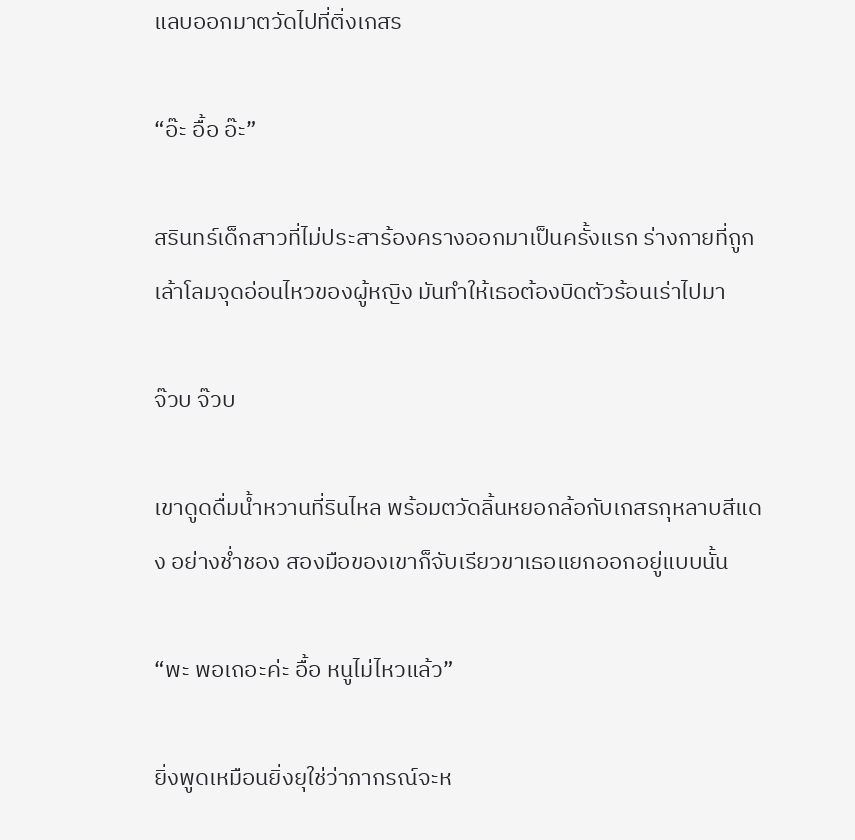แลบออกมาตวัดไปที่ติ่งเกสร

“อ๊ะ อื้อ อ๊ะ”

สรินทร์เด็กสาวที่ไม่ประสาร้องครางออกมาเป็นครั้งแรก ร่างกายที่ถูกเล้าโลมจุดอ่อนไหวของผู้หญิง มันทำให้เธอต้องบิดตัวร้อนเร่าไปมา

จ๊วบ จ๊วบ

เขาดูดดื่มน้ำหวานที่รินไหล พร้อมตวัดลิ้นหยอกล้อกับเกสรกุหลาบสีแดง อย่างช่ำชอง สองมือของเขาก็จับเรียวขาเธอแยกออกอยู่แบบนั้น

“พะ พอเถอะค่ะ อื้อ หนูไม่ไหวแล้ว”

ยิ่งพูดเหมือนยิ่งยุใช่ว่าภากรณ์จะห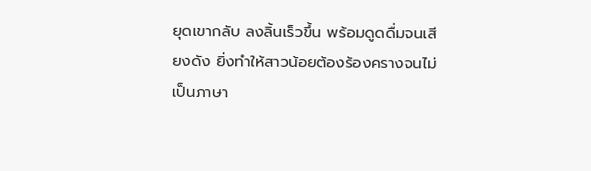ยุดเขากลับ ลงลิ้นเร็วขึ้น พร้อมดูดดื่มจนเสียงดัง ยิ่งทำให้สาวน้อยต้องร้องครางจนไม่เป็นภาษา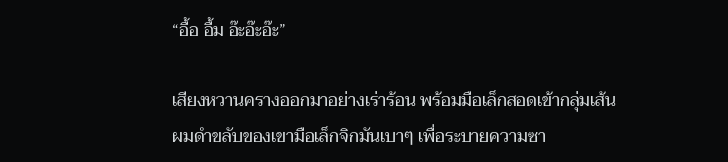“อื้อ อื้ม อ๊ะอ๊ะอ๊ะ”

เสียงหวานครางออกมาอย่างเร่าร้อน พร้อมมือเล็กสอดเข้ากลุ่มเส้นผมดำขลับของเขามือเล็กจิกมันเบาๆ เพื่อระบายความซา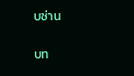บซ่าน

บท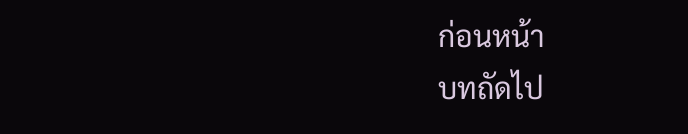ก่อนหน้า
บทถัดไป